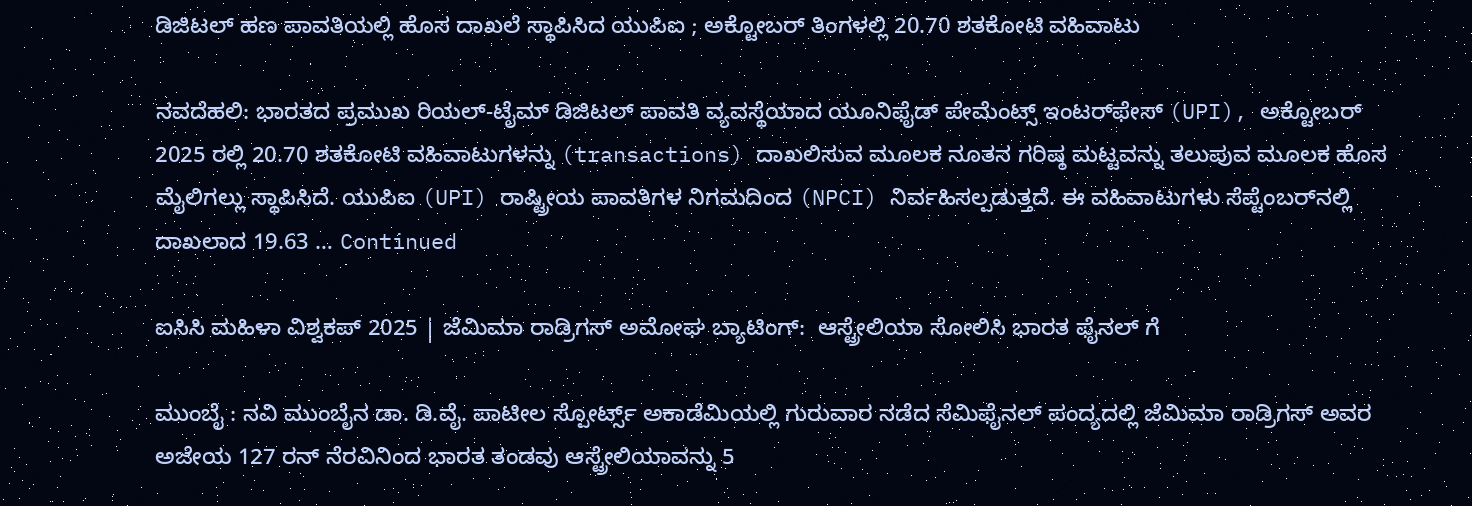ಡಿಜಿಟಲ್ ಹಣ ಪಾವತಿಯಲ್ಲಿ ಹೊಸ ದಾಖಲೆ ಸ್ಥಾಪಿಸಿದ ಯುಪಿಐ ; ಅಕ್ಟೋಬರ್‌ ತಿಂಗಳಲ್ಲಿ 20.70 ಶತಕೋಟಿ ವಹಿವಾಟು

ನವದೆಹಲಿ: ಭಾರತದ ಪ್ರಮುಖ ರಿಯಲ್-ಟೈಮ್ ಡಿಜಿಟಲ್ ಪಾವತಿ ವ್ಯವಸ್ಥೆಯಾದ ಯೂನಿಫೈಡ್ ಪೇಮೆಂಟ್ಸ್ ಇಂಟರ್‌ಫೇಸ್ (UPI), ಅಕ್ಟೋಬರ್ 2025 ರಲ್ಲಿ 20.70 ಶತಕೋಟಿ ವಹಿವಾಟುಗಳನ್ನು (transactions) ದಾಖಲಿಸುವ ಮೂಲಕ ನೂತನ ಗರಿಷ್ಠ ಮಟ್ಟವನ್ನು ತಲುಪುವ ಮೂಲಕ ಹೊಸ ಮೈಲಿಗಲ್ಲು ಸ್ಥಾಪಿಸಿದೆ. ಯುಪಿಐ (UPI) ರಾಷ್ಟ್ರೀಯ ಪಾವತಿಗಳ ನಿಗಮದಿಂದ (NPCI) ನಿರ್ವಹಿಸಲ್ಪಡುತ್ತದೆ. ಈ ವಹಿವಾಟುಗಳು ಸೆಪ್ಟೆಂಬರ್‌ನಲ್ಲಿ ದಾಖಲಾದ 19.63 … Continued

ಐಸಿಸಿ ಮಹಿಳಾ ವಿಶ್ವಕಪ್‌ 2025 | ಜೆಮಿಮಾ ರಾಡ್ರಿಗಸ್ ಅಮೋಘ ಬ್ಯಾಟಿಂಗ್:  ಆಸ್ಟ್ರೇಲಿಯಾ ಸೋಲಿಸಿ ಭಾರತ ಫೈನಲ್‌ ಗೆ

ಮುಂಬೈ : ನವಿ ಮುಂಬೈನ ಡಾ. ಡಿ.ವೈ. ಪಾಟೀಲ ಸ್ಪೋರ್ಟ್ಸ್ ಅಕಾಡೆಮಿಯಲ್ಲಿ ಗುರುವಾರ ನಡೆದ ಸೆಮಿಫೈನಲ್ ಪಂದ್ಯದಲ್ಲಿ ಜೆಮಿಮಾ ರಾಡ್ರಿಗಸ್ ಅವರ ಅಜೇಯ 127 ರನ್ ನೆರವಿನಿಂದ ಭಾರತ ತಂಡವು ಆಸ್ಟ್ರೇಲಿಯಾವನ್ನು 5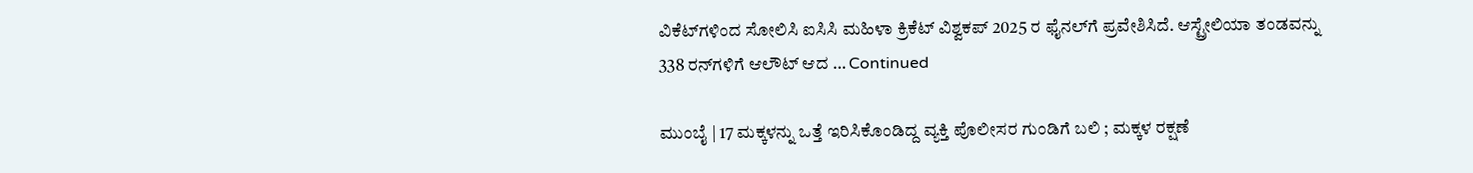ವಿಕೆಟ್‌ಗಳಿಂದ ಸೋಲಿಸಿ ಐಸಿಸಿ ಮಹಿಳಾ ಕ್ರಿಕೆಟ್‌ ವಿಶ್ವಕಪ್‌ 2025 ರ ಫೈನಲ್‌ಗೆ ಪ್ರವೇಶಿಸಿದೆ. ಆಸ್ಟ್ರೇಲಿಯಾ ತಂಡವನ್ನು 338 ರನ್‌ಗಳಿಗೆ ಆಲೌಟ್ ಆದ … Continued

ಮುಂಬೈ | 17 ಮಕ್ಕಳನ್ನು ಒತ್ತೆ ಇರಿಸಿಕೊಂಡಿದ್ದ ವ್ಯಕ್ತಿ ಪೊಲೀಸರ ಗುಂಡಿಗೆ ಬಲಿ ; ಮಕ್ಕಳ ರಕ್ಷಣೆ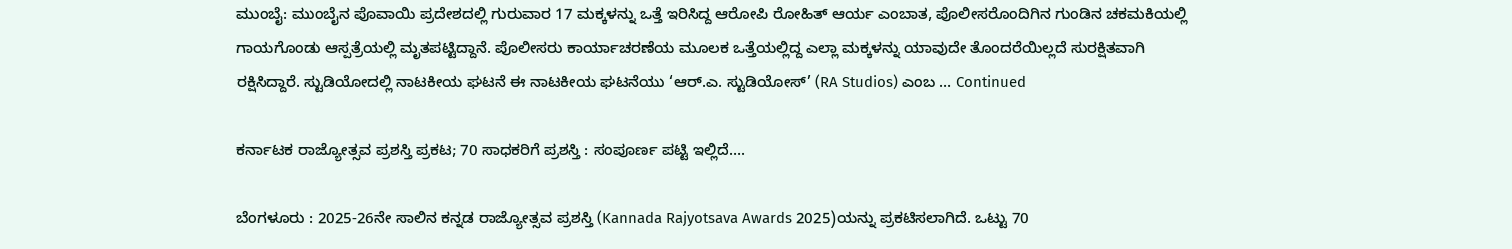ಮುಂಬೈ: ಮುಂಬೈನ ಪೊವಾಯಿ ಪ್ರದೇಶದಲ್ಲಿ ಗುರುವಾರ 17 ಮಕ್ಕಳನ್ನು ಒತ್ತೆ ಇರಿಸಿದ್ದ ಆರೋಪಿ ರೋಹಿತ್ ಆರ್ಯ ಎಂಬಾತ, ಪೊಲೀಸರೊಂದಿಗಿನ ಗುಂಡಿನ ಚಕಮಕಿಯಲ್ಲಿ ಗಾಯಗೊಂಡು ಆಸ್ಪತ್ರೆಯಲ್ಲಿ ಮೃತಪಟ್ಟಿದ್ದಾನೆ. ಪೊಲೀಸರು ಕಾರ್ಯಾಚರಣೆಯ ಮೂಲಕ ಒತ್ತೆಯಲ್ಲಿದ್ದ ಎಲ್ಲಾ ಮಕ್ಕಳನ್ನು ಯಾವುದೇ ತೊಂದರೆಯಿಲ್ಲದೆ ಸುರಕ್ಷಿತವಾಗಿ ರಕ್ಷಿಸಿದ್ದಾರೆ. ಸ್ಟುಡಿಯೋದಲ್ಲಿ ನಾಟಕೀಯ ಘಟನೆ ಈ ನಾಟಕೀಯ ಘಟನೆಯು ‘ಆರ್.ಎ. ಸ್ಟುಡಿಯೋಸ್’ (RA Studios) ಎಂಬ … Continued

ಕರ್ನಾಟಕ ರಾಜ್ಯೋತ್ಸವ ಪ್ರಶಸ್ತಿ ಪ್ರಕಟ; 70 ಸಾಧಕರಿಗೆ ಪ್ರಶಸ್ತಿ : ಸಂಪೂರ್ಣ ಪಟ್ಟಿ ಇಲ್ಲಿದೆ….

ಬೆಂಗಳೂರು : 2025-26ನೇ ಸಾಲಿನ ಕನ್ನಡ ರಾಜ್ಯೋತ್ಸವ ಪ್ರಶಸ್ತಿ (Kannada Rajyotsava Awards 2025)ಯನ್ನು ಪ್ರಕಟಿಸಲಾಗಿದೆ. ಒಟ್ಟು 70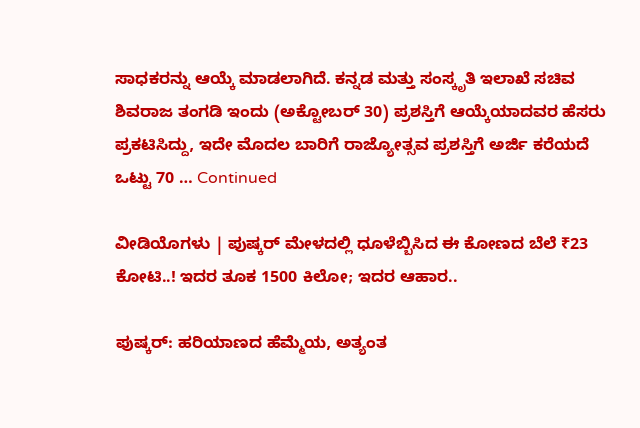ಸಾಧಕರನ್ನು ಆಯ್ಕೆ ಮಾಡಲಾಗಿದೆ. ಕನ್ನಡ ಮತ್ತು ಸಂಸ್ಕೃತಿ ಇಲಾಖೆ ಸಚಿವ ಶಿವರಾಜ ತಂಗಡಿ ಇಂದು (ಅಕ್ಟೋಬರ್ 30) ಪ್ರಶಸ್ತಿಗೆ ಆಯ್ಕೆಯಾದವರ ಹೆಸರು ಪ್ರಕಟಿಸಿದ್ದು, ಇದೇ ಮೊದಲ‌ ಬಾರಿಗೆ ರಾಜ್ಯೋತ್ಸವ ಪ್ರಶಸ್ತಿಗೆ ಅರ್ಜಿ ಕರೆಯದೆ ಒಟ್ಟು 70 … Continued

ವೀಡಿಯೊಗಳು | ಪುಷ್ಕರ್ ಮೇಳದಲ್ಲಿ ಧೂಳೆಬ್ಬಿಸಿದ ಈ ಕೋಣದ ಬೆಲೆ ₹23 ಕೋಟಿ..! ಇದರ ತೂಕ 1500 ಕಿಲೋ; ಇದರ ಆಹಾರ..

ಪುಷ್ಕರ್: ಹರಿಯಾಣದ ಹೆಮ್ಮೆಯ, ಅತ್ಯಂತ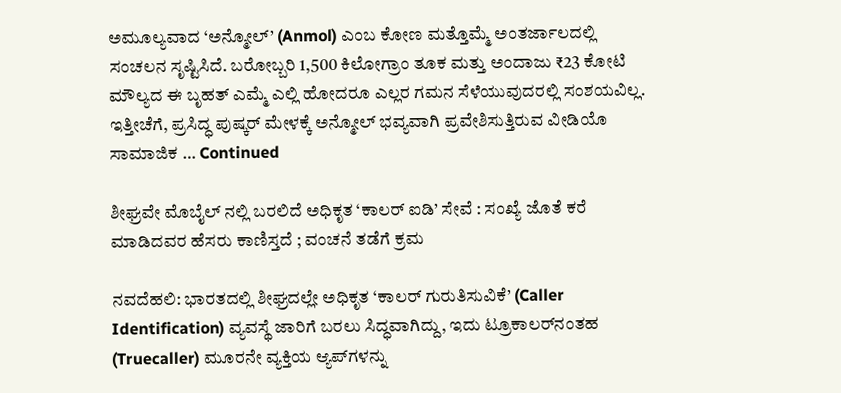ಅಮೂಲ್ಯವಾದ ‘ಅನ್ಮೋಲ್’ (Anmol) ಎಂಬ ಕೋಣ ಮತ್ತೊಮ್ಮೆ ಅಂತರ್ಜಾಲದಲ್ಲಿ ಸಂಚಲನ ಸೃಷ್ಟಿಸಿದೆ. ಬರೋಬ್ಬರಿ 1,500 ಕಿಲೋಗ್ರಾಂ ತೂಕ ಮತ್ತು ಅಂದಾಜು ₹23 ಕೋಟಿ ಮೌಲ್ಯದ ಈ ಬೃಹತ್ ಎಮ್ಮೆ ಎಲ್ಲಿ ಹೋದರೂ ಎಲ್ಲರ ಗಮನ ಸೆಳೆಯುವುದರಲ್ಲಿ ಸಂಶಯವಿಲ್ಲ. ಇತ್ತೀಚೆಗೆ, ಪ್ರಸಿದ್ಧ ಪುಷ್ಕರ್ ಮೇಳಕ್ಕೆ ಅನ್ಮೋಲ್ ಭವ್ಯವಾಗಿ ಪ್ರವೇಶಿಸುತ್ತಿರುವ ವೀಡಿಯೊ ಸಾಮಾಜಿಕ … Continued

ಶೀಘ್ರವೇ ಮೊಬೈಲ್‌ ನಲ್ಲಿ ಬರಲಿದೆ ಅಧಿಕೃತ ‘ಕಾಲರ್ ಐಡಿ’ ಸೇವೆ : ಸಂಖ್ಯೆ ಜೊತೆ ಕರೆ ಮಾಡಿದವರ ಹೆಸರು ಕಾಣಿಸ್ತದೆ ; ವಂಚನೆ ತಡೆಗೆ ಕ್ರಮ

ನವದೆಹಲಿ: ಭಾರತದಲ್ಲಿ ಶೀಘ್ರದಲ್ಲೇ ಅಧಿಕೃತ ‘ಕಾಲರ್ ಗುರುತಿಸುವಿಕೆ’ (Caller Identification) ವ್ಯವಸ್ಥೆ ಜಾರಿಗೆ ಬರಲು ಸಿದ್ಧವಾಗಿದ್ದು, ಇದು ಟ್ರೂಕಾಲರ್‌ನಂತಹ (Truecaller) ಮೂರನೇ ವ್ಯಕ್ತಿಯ ಆ್ಯಪ್‌ಗಳನ್ನು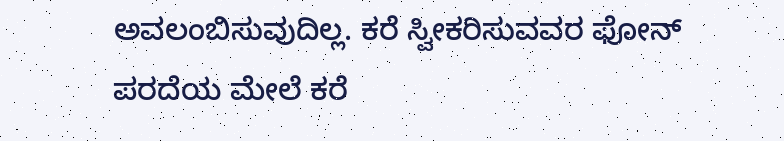ಅವಲಂಬಿಸುವುದಿಲ್ಲ. ಕರೆ ಸ್ವೀಕರಿಸುವವರ ಫೋನ್ ಪರದೆಯ ಮೇಲೆ ಕರೆ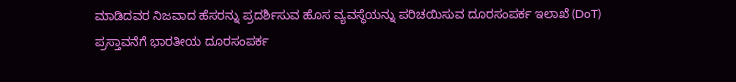ಮಾಡಿದವರ ನಿಜವಾದ ಹೆಸರನ್ನು ಪ್ರದರ್ಶಿಸುವ ಹೊಸ ವ್ಯವಸ್ಥೆಯನ್ನು ಪರಿಚಯಿಸುವ ದೂರಸಂಪರ್ಕ ಇಲಾಖೆ (DoT) ಪ್ರಸ್ತಾವನೆಗೆ ಭಾರತೀಯ ದೂರಸಂಪರ್ಕ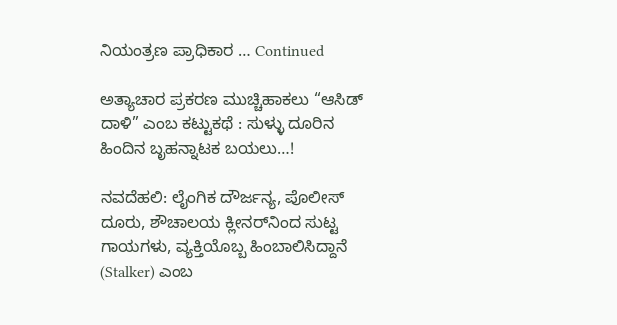ನಿಯಂತ್ರಣ ಪ್ರಾಧಿಕಾರ … Continued

ಅತ್ಯಾಚಾರ ಪ್ರಕರಣ ಮುಚ್ಚಿಹಾಕಲು “ಆಸಿಡ್ ದಾಳಿ” ಎಂಬ ಕಟ್ಟುಕಥೆ : ಸುಳ್ಳು ದೂರಿನ ಹಿಂದಿನ ಬೃಹನ್ನಾಟಕ ಬಯಲು…!

ನವದೆಹಲಿ: ಲೈಂಗಿಕ ದೌರ್ಜನ್ಯ, ಪೊಲೀಸ್ ದೂರು, ಶೌಚಾಲಯ ಕ್ಲೀನರ್‌ನಿಂದ ಸುಟ್ಟ ಗಾಯಗಳು, ವ್ಯಕ್ತಿಯೊಬ್ಬ ಹಿಂಬಾಲಿಸಿದ್ದಾನೆ (Stalker) ಎಂಬ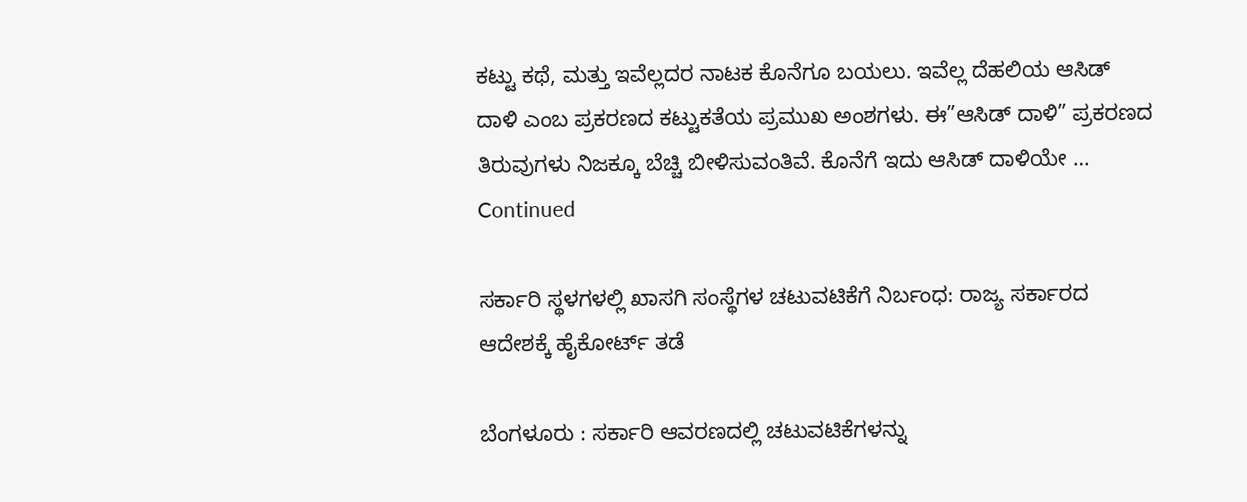ಕಟ್ಟು ಕಥೆ, ಮತ್ತು ಇವೆಲ್ಲದರ ನಾಟಕ ಕೊನೆಗೂ ಬಯಲು. ಇವೆಲ್ಲ ದೆಹಲಿಯ ಆಸಿಡ್ ದಾಳಿ ಎಂಬ ಪ್ರಕರಣದ ಕಟ್ಟುಕತೆಯ ಪ್ರಮುಖ ಅಂಶಗಳು. ಈ”ಆಸಿಡ್ ದಾಳಿ” ಪ್ರಕರಣದ ತಿರುವುಗಳು ನಿಜಕ್ಕೂ ಬೆಚ್ಚಿ ಬೀಳಿಸುವಂತಿವೆ. ಕೊನೆಗೆ ಇದು ಆಸಿಡ್ ದಾಳಿಯೇ … Continued

ಸರ್ಕಾರಿ ಸ್ಥಳಗಳಲ್ಲಿ ಖಾಸಗಿ ಸಂಸ್ಥೆಗಳ ಚಟುವಟಿಕೆಗೆ ನಿರ್ಬಂಧ: ರಾಜ್ಯ ಸರ್ಕಾರದ ಆದೇಶಕ್ಕೆ ಹೈಕೋರ್ಟ್ ತಡೆ

ಬೆಂಗಳೂರು : ಸರ್ಕಾರಿ ಆವರಣದಲ್ಲಿ ಚಟುವಟಿಕೆಗಳನ್ನು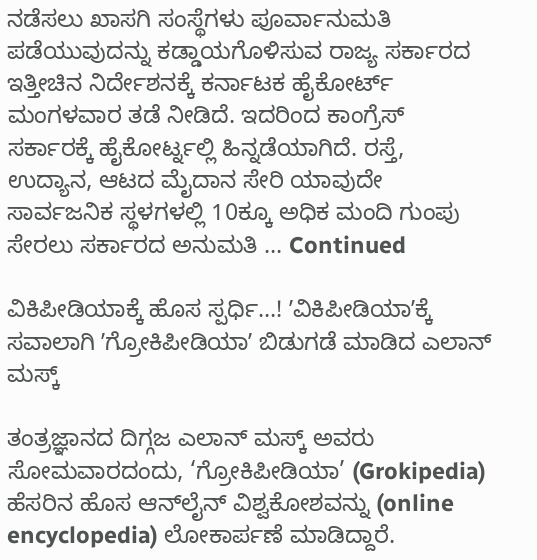ನಡೆಸಲು ಖಾಸಗಿ ಸಂಸ್ಥೆಗಳು ಪೂರ್ವಾನುಮತಿ ಪಡೆಯುವುದನ್ನು ಕಡ್ಡಾಯಗೊಳಿಸುವ ರಾಜ್ಯ ಸರ್ಕಾರದ ಇತ್ತೀಚಿನ ನಿರ್ದೇಶನಕ್ಕೆ ಕರ್ನಾಟಕ ಹೈಕೋರ್ಟ್ ಮಂಗಳವಾರ ತಡೆ ನೀಡಿದೆ. ಇದರಿಂದ ಕಾಂಗ್ರೆಸ್ ಸರ್ಕಾರಕ್ಕೆ ಹೈಕೋರ್ಟ್ನಲ್ಲಿ ಹಿನ್ನಡೆಯಾಗಿದೆ. ರಸ್ತೆ, ಉದ್ಯಾನ, ಆಟದ ಮೈದಾನ ಸೇರಿ ಯಾವುದೇ ಸಾರ್ವಜನಿಕ ಸ್ಥಳಗಳಲ್ಲಿ 10ಕ್ಕೂ ಅಧಿಕ ಮಂದಿ ಗುಂಪು ಸೇರಲು ಸರ್ಕಾರದ ಅನುಮತಿ … Continued

ವಿಕಿಪೀಡಿಯಾಕ್ಕೆ ಹೊಸ ಸ್ಪರ್ಧಿ…! ʼವಿಕಿಪೀಡಿಯಾʼಕ್ಕೆ ಸವಾಲಾಗಿ ʼಗ್ರೋಕಿಪೀಡಿಯಾʼ ಬಿಡುಗಡೆ ಮಾಡಿದ ಎಲಾನ್‌ ಮಸ್ಕ್‌

ತಂತ್ರಜ್ಞಾನದ ದಿಗ್ಗಜ ಎಲಾನ್ ಮಸ್ಕ್ ಅವರು ಸೋಮವಾರದಂದು, ‘ಗ್ರೋಕಿಪೀಡಿಯಾ’ (Grokipedia) ಹೆಸರಿನ ಹೊಸ ಆನ್‌ಲೈನ್ ವಿಶ್ವಕೋಶವನ್ನು (online encyclopedia) ಲೋಕಾರ್ಪಣೆ ಮಾಡಿದ್ದಾರೆ.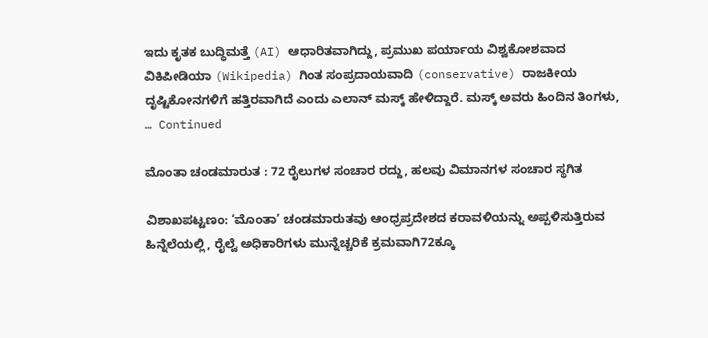ಇದು ಕೃತಕ ಬುದ್ಧಿಮತ್ತೆ (AI) ಆಧಾರಿತವಾಗಿದ್ದು, ಪ್ರಮುಖ ಪರ್ಯಾಯ ವಿಶ್ವಕೋಶವಾದ ವಿಕಿಪೀಡಿಯಾ (Wikipedia) ಗಿಂತ ಸಂಪ್ರದಾಯವಾದಿ (conservative) ರಾಜಕೀಯ ದೃಷ್ಟಿಕೋನಗಳಿಗೆ ಹತ್ತಿರವಾಗಿದೆ ಎಂದು ಎಲಾನ್‌ ಮಸ್ಕ್ ಹೇಳಿದ್ದಾರೆ. ಮಸ್ಕ್ ಅವರು ಹಿಂದಿನ ತಿಂಗಳು, … Continued

ಮೊಂತಾ ಚಂಡಮಾರುತ : 72 ರೈಲುಗಳ ಸಂಚಾರ ರದ್ದು, ಹಲವು ವಿಮಾನಗಳ ಸಂಚಾರ ಸ್ಥಗಿತ

ವಿಶಾಖಪಟ್ಟಣಂ: ‘ಮೊಂತಾ’ ಚಂಡಮಾರುತವು ಆಂಧ್ರಪ್ರದೇಶದ ಕರಾವಳಿಯನ್ನು ಅಪ್ಪಳಿಸುತ್ತಿರುವ ಹಿನ್ನೆಲೆಯಲ್ಲಿ, ರೈಲ್ವೆ ಅಧಿಕಾರಿಗಳು ಮುನ್ನೆಚ್ಚರಿಕೆ ಕ್ರಮವಾಗಿ72ಕ್ಕೂ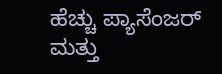ಹೆಚ್ಚು ಪ್ಯಾಸೆಂಜರ್ ಮತ್ತು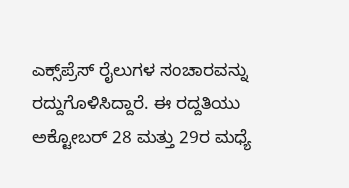ಎಕ್ಸ್‌ಪ್ರೆಸ್ ರೈಲುಗಳ ಸಂಚಾರವನ್ನು ರದ್ದುಗೊಳಿಸಿದ್ದಾರೆ. ಈ ರದ್ದತಿಯು ಅಕ್ಟೋಬರ್ 28 ಮತ್ತು 29ರ ಮಧ್ಯೆ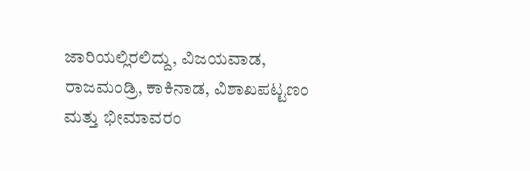ಜಾರಿಯಲ್ಲಿರಲಿದ್ದು, ವಿಜಯವಾಡ, ರಾಜಮಂಡ್ರಿ, ಕಾಕಿನಾಡ, ವಿಶಾಖಪಟ್ಟಣಂ ಮತ್ತು ಭೀಮಾವರಂ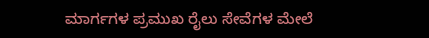ಮಾರ್ಗಗಳ ಪ್ರಮುಖ ರೈಲು ಸೇವೆಗಳ ಮೇಲೆ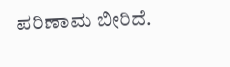ಪರಿಣಾಮ ಬೀರಿದೆ.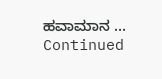ಹವಾಮಾನ … Continued